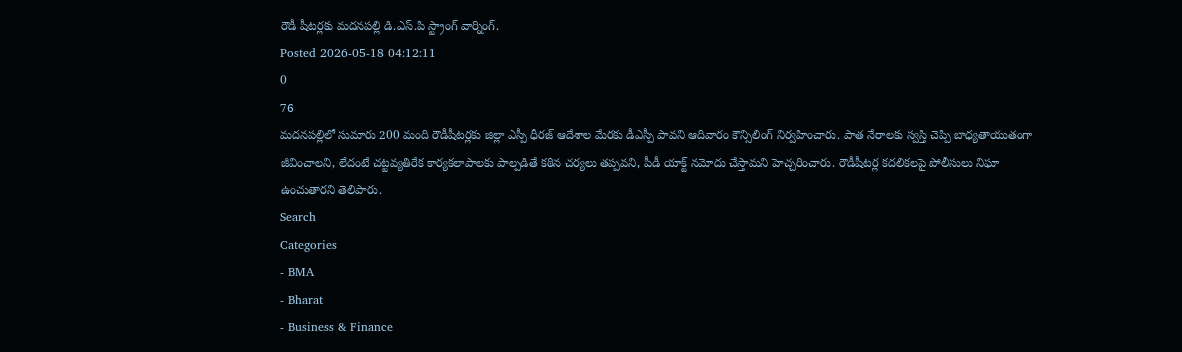రౌడీ షీటర్లకు మదనపల్లి డి.ఎస్.పి స్ట్రాంగ్ వార్నింగ్.
Posted 2026-05-18 04:12:11
0
76
మదనపల్లిలో సుమారు 200 మంది రౌడీషీటర్లకు జిల్లా ఎస్పీ ధీరజ్ ఆదేశాల మేరకు డీఎస్పీ పావని ఆదివారం కౌన్సిలింగ్ నిర్వహించారు. పాత నేరాలకు స్వస్తి చెప్పి బాధ్యతాయుతంగా జీవించాలని, లేదంటే చట్టవ్యతిరేక కార్యకలాపాలకు పాల్పడితే కఠిన చర్యలు తప్పవని, పీడీ యాక్ట్ నమోదు చేస్తామని హెచ్చరించారు. రౌడీషీటర్ల కదలికలపై పోలీసులు నిఘా ఉంచుతారని తెలిపారు.
Search
Categories
- BMA
- Bharat
- Business & Finance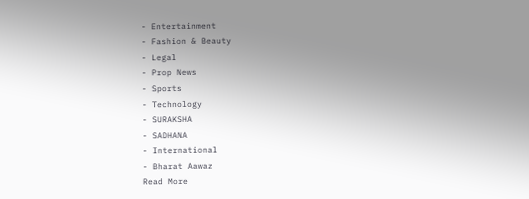- Entertainment
- Fashion & Beauty
- Legal
- Prop News
- Sports
- Technology
- SURAKSHA
- SADHANA
- International
- Bharat Aawaz
Read More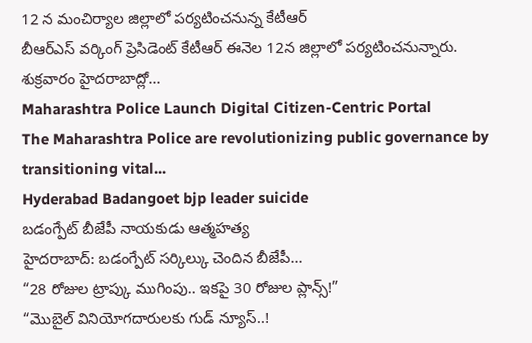12 న మంచిర్యాల జిల్లాలో పర్యటించనున్న కేటీఆర్
బీఆర్ఎస్ వర్కింగ్ ప్రెసిడెంట్ కేటీఆర్ ఈనెల 12న జిల్లాలో పర్యటించనున్నారు. శుక్రవారం హైదరాబాద్లో...
Maharashtra Police Launch Digital Citizen-Centric Portal
The Maharashtra Police are revolutionizing public governance by transitioning vital...
Hyderabad Badangoet bjp leader suicide
బడంగ్పేట్ బీజేపీ నాయకుడు ఆత్మహత్య
హైదరాబాద్: బడంగ్పేట్ సర్కిల్కు చెందిన బీజేపీ...
“28 రోజుల ట్రాప్కు ముగింపు.. ఇకపై 30 రోజుల ప్లాన్స్!”
“మొబైల్ వినియోగదారులకు గుడ్ న్యూస్..!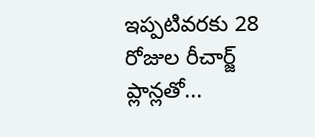ఇప్పటివరకు 28 రోజుల రీచార్జ్ ప్లాన్లతో...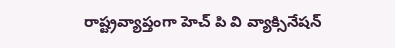రాష్ట్రవ్యాప్తంగా హెచ్ పి వి వ్యాక్సినేషన్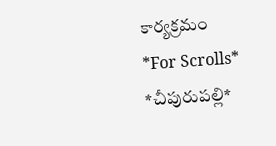కార్యక్రమం
*For Scrolls*
*చీపురుపల్లి*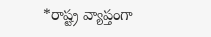*రాష్ట్ర వ్యాప్తంగా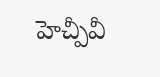హెచ్పీవీ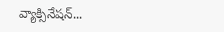వ్యాక్సినేషన్...